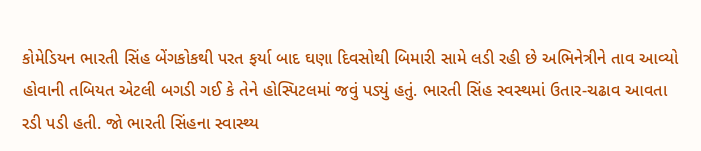કોમેડિયન ભારતી સિંહ બેંગકોકથી પરત ફર્યા બાદ ઘણા દિવસોથી બિમારી સામે લડી રહી છે અભિનેત્રીને તાવ આવ્યો હોવાની તબિયત એટલી બગડી ગઈ કે તેને હોસ્પિટલમાં જવું પડ્યું હતું. ભારતી સિંહ સ્વસ્થમાં ઉતાર-ચઢાવ આવતા રડી પડી હતી. જો ભારતી સિંહના સ્વાસ્થ્ય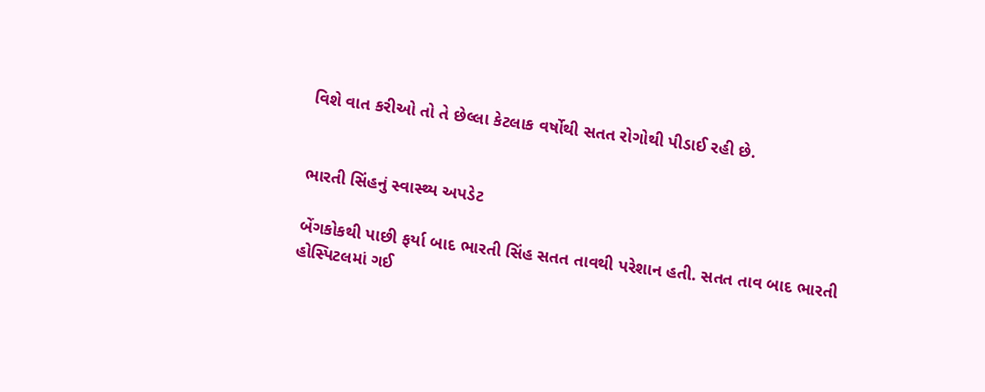વિશે વાત કરીઓ તો તે છેલ્લા કેટલાક વર્ષોથી સતત રોગોથી પીડાઈ રહી છે.


ભારતી સિંહનું સ્વાસ્થ્ય અપડેટ

બેંગકોકથી પાછી ફર્યા બાદ ભારતી સિંહ સતત તાવથી પરેશાન હતી. સતત તાવ બાદ ભારતી હોસ્પિટલમાં ગઈ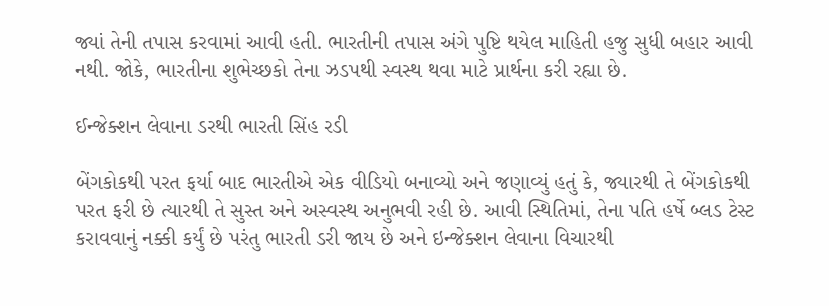જ્યાં તેની તપાસ કરવામાં આવી હતી. ભારતીની તપાસ અંગે પુષ્ટિ થયેલ માહિતી હજુ સુધી બહાર આવી નથી. જોકે, ભારતીના શુભેચ્છકો તેના ઝડપથી સ્વસ્થ થવા માટે પ્રાર્થના કરી રહ્યા છે.

ઈન્જેક્શન લેવાના ડરથી ભારતી સિંહ રડી

બેંગકોકથી પરત ફર્યા બાદ ભારતીએ એક વીડિયો બનાવ્યો અને જણાવ્યું હતું કે, જ્યારથી તે બેંગકોકથી પરત ફરી છે ત્યારથી તે સુસ્ત અને અસ્વસ્થ અનુભવી રહી છે. આવી સ્થિતિમાં, તેના પતિ હર્ષે બ્લડ ટેસ્ટ કરાવવાનું નક્કી કર્યું છે પરંતુ ભારતી ડરી જાય છે અને ઇન્જેક્શન લેવાના વિચારથી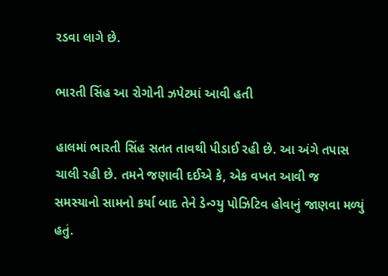રડવા લાગે છે.

ભારતી સિંહ આ રોગોની ઝપેટમાં આવી હતી

હાલમાં ભારતી સિંહ સતત તાવથી પીડાઈ રહી છે. આ અંગે તપાસ ચાલી રહી છે. તમને જણાવી દઈએ કે, એક વખત આવી જ સમસ્યાનો સામનો કર્યા બાદ તેને ડેન્ગ્યુ પોઝિટિવ હોવાનું જાણવા મળ્યું હતું.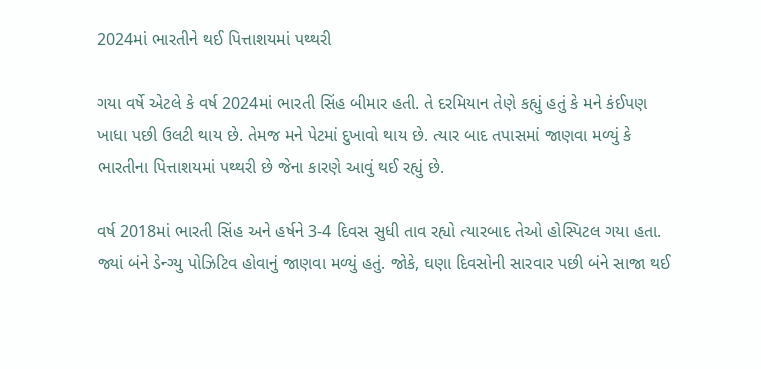2024માં ભારતીને થઈ પિત્તાશયમાં પથ્થરી

ગયા વર્ષે એટલે કે વર્ષ 2024માં ભારતી સિંહ બીમાર હતી. તે દરમિયાન તેણે કહ્યું હતું કે મને કંઈપણ ખાધા પછી ઉલટી થાય છે. તેમજ મને પેટમાં દુખાવો થાય છે. ત્યાર બાદ તપાસમાં જાણવા મળ્યું કે ભારતીના પિત્તાશયમાં પથ્થરી છે જેના કારણે આવું થઈ રહ્યું છે.

વર્ષ 2018માં ભારતી સિંહ અને હર્ષને 3-4 દિવસ સુધી તાવ રહ્યો ત્યારબાદ તેઓ હોસ્પિટલ ગયા હતા. જ્યાં બંને ડેન્ગ્યુ પોઝિટિવ હોવાનું જાણવા મળ્યું હતું. જોકે, ઘણા દિવસોની સારવાર પછી બંને સાજા થઈ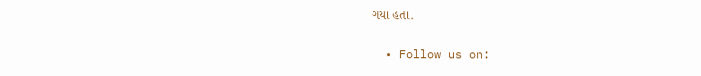ગયા હતા.


  • Follow us on: